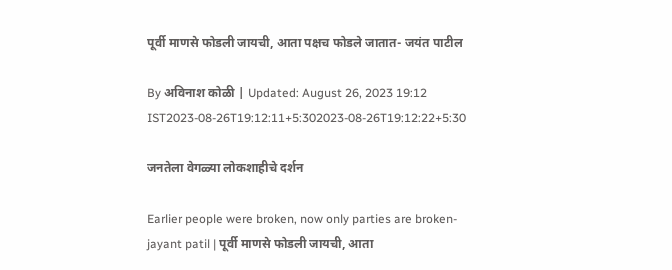पूर्वी माणसे फोडली जायची, आता पक्षच फोडले जातात- जयंत पाटील

By अविनाश कोळी | Updated: August 26, 2023 19:12 IST2023-08-26T19:12:11+5:302023-08-26T19:12:22+5:30

जनतेला वेगळ्या लोकशाहीचे दर्शन

Earlier people were broken, now only parties are broken-jayant patil | पूर्वी माणसे फोडली जायची, आता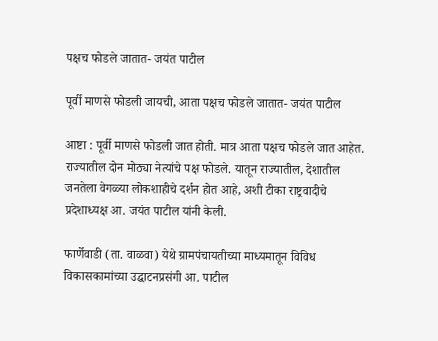पक्षच फोडले जातात- जयंत पाटील

पूर्वी माणसे फोडली जायची, आता पक्षच फोडले जातात- जयंत पाटील

आष्टा : पूर्वी माणसे फोडली जात होती. मात्र आता पक्षच फोडले जात आहेत. राज्यातील दोन मोठ्या नेत्यांचे पक्ष फोडले. यातून राज्यातील, देशातील जनतेला वेगळ्या लोकशाहीचे दर्शन होत आहे, अशी टीका राष्ट्रवादीचे प्रदेशाध्यक्ष आ. जयंत पाटील यांनी केली.

फार्णेवाडी (ता. वाळवा) येथे ग्रामपंचायतीच्या माध्यमातून विविध विकासकामांच्या उद्घाटनप्रसंगी आ. पाटील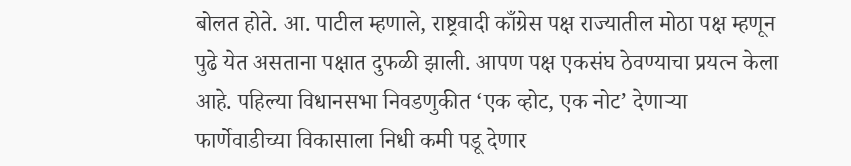बोलत होते. आ. पाटील म्हणाले, राष्ट्रवादी काँग्रेस पक्ष राज्यातील मोठा पक्ष म्हणून पुढे येत असताना पक्षात दुफळी झाली. आपण पक्ष एकसंघ ठेवण्याचा प्रयत्न केला आहे. पहिल्या विधानसभा निवडणुकीत ‘एक व्होट, एक नोट’ देणाऱ्या फार्णेवाडीच्या विकासाला निधी कमी पडू देणार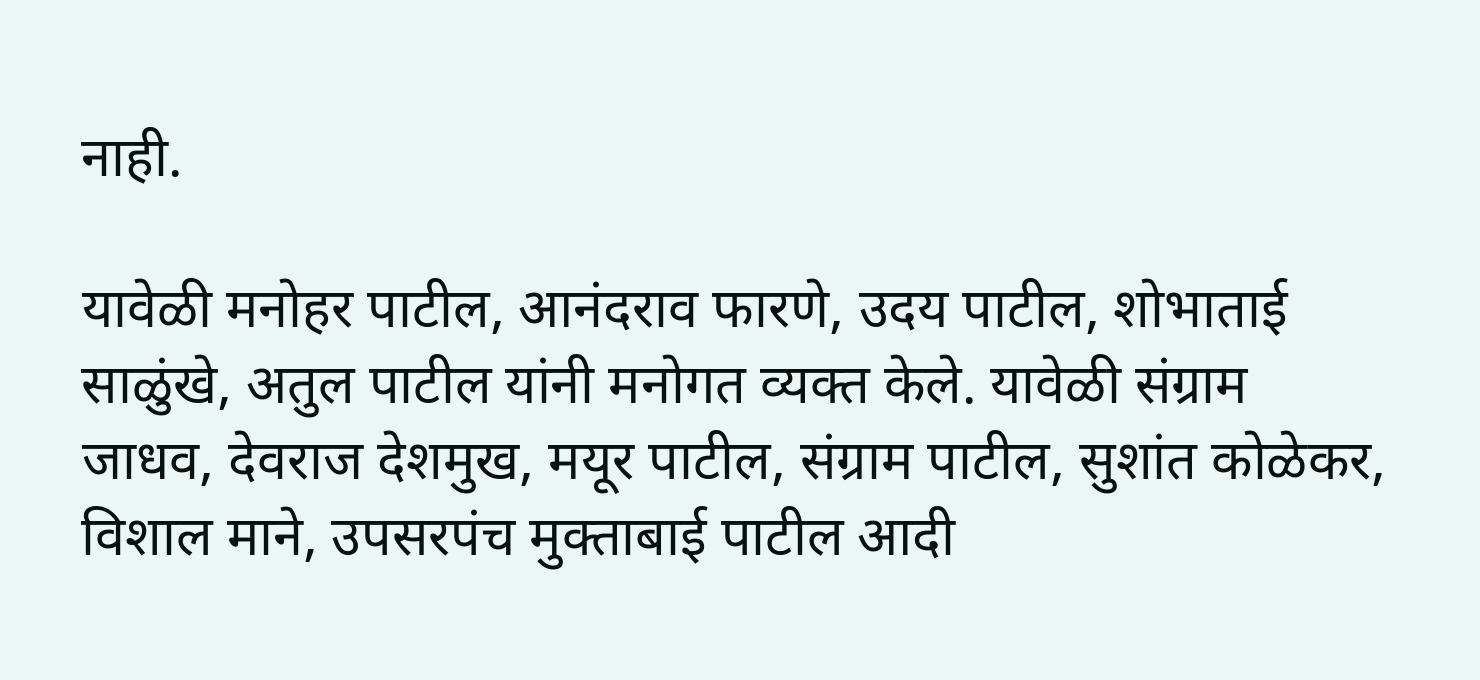नाही.

यावेळी मनोहर पाटील, आनंदराव फारणे, उदय पाटील, शोभाताई साळुंखे, अतुल पाटील यांनी मनोगत व्यक्त केले. यावेळी संग्राम जाधव, देवराज देशमुख, मयूर पाटील, संग्राम पाटील, सुशांत कोळेकर, विशाल माने, उपसरपंच मुक्ताबाई पाटील आदी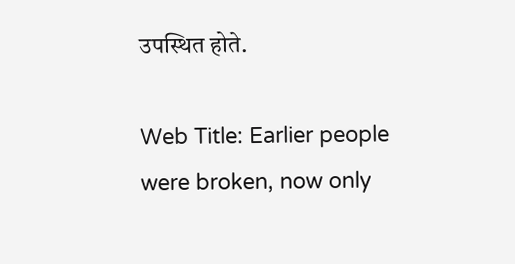उपस्थित होते.

Web Title: Earlier people were broken, now only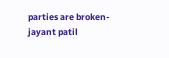parties are broken-jayant patil